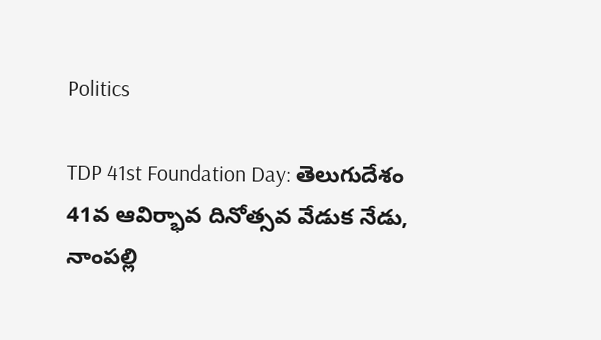Politics

TDP 41st Foundation Day: తెలుగుదేశం 41వ ఆవిర్భావ దినోత్సవ వేడుక నేడు, నాంపల్లి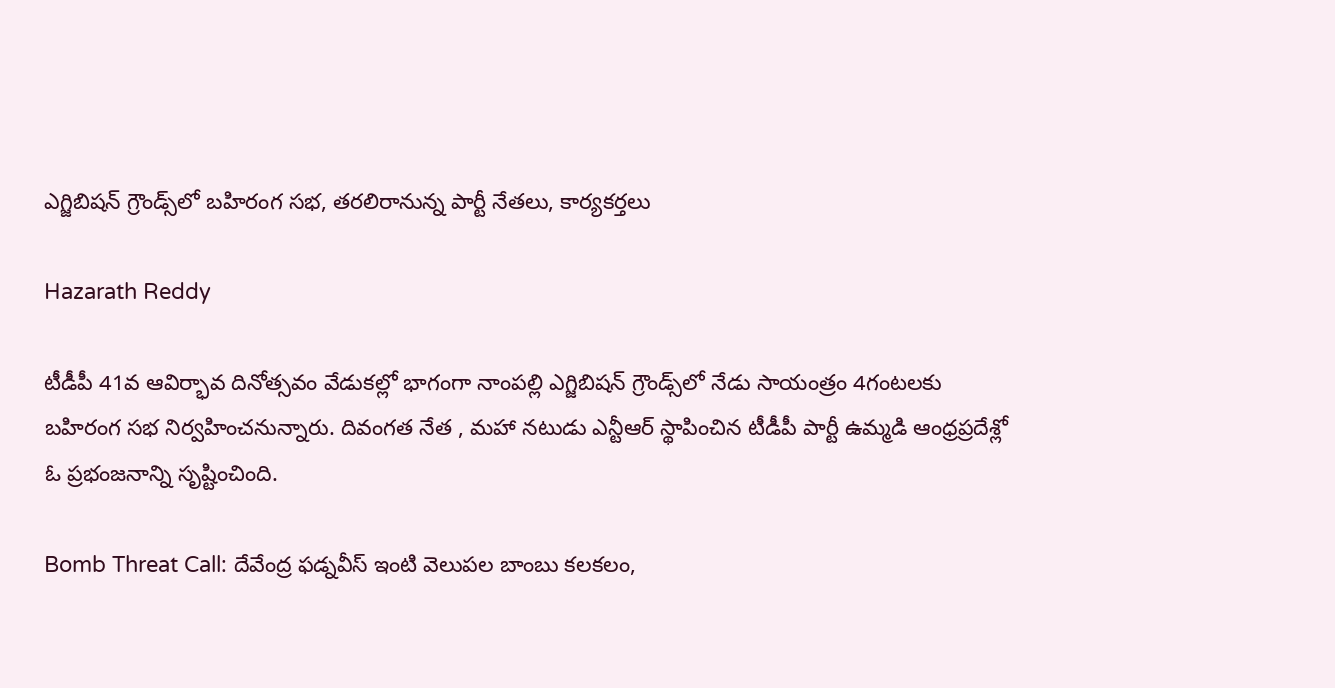ఎగ్జిబిషన్‌ గ్రౌండ్స్‌లో బహిరంగ సభ, తరలిరానున్న పార్టీ నేతలు, కార్యకర్తలు

Hazarath Reddy

టీడీపీ 41వ ఆవిర్భావ దినోత్సవం వేడుకల్లో భాగంగా నాంపల్లి ఎగ్జిబిషన్‌ గ్రౌండ్స్‌లో నేడు సాయంత్రం 4గంటలకు బహిరంగ సభ నిర్వహించనున్నారు. దివంగత నేత , మహా నటుడు ఎన్టీఆర్ స్థాపించిన టీడీపీ పార్టీ ఉమ్మడి ఆంధ్రప్రదేశ్లో ఓ ప్రభంజనాన్ని సృష్టించింది.

Bomb Threat Call: దేవేంద్ర ఫడ్నవీస్ ఇంటి వెలుపల బాంబు కలకలం,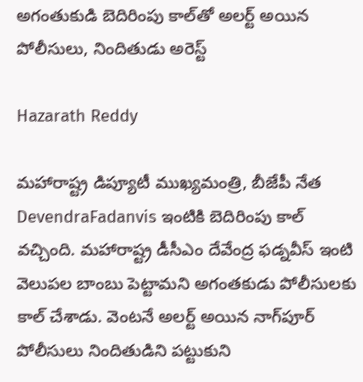అగంతుకుడి బెదిరింపు కాల్‌తో అలర్ట్ అయిన పోలీసులు, నిందితుడు అరెస్ట్

Hazarath Reddy

మహారాష్ట్ర డిప్యూటీ ముఖ్యమంత్రి, బీజేపీ నేత DevendraFadanvis ఇంటికి బెదిరింపు కాల్ వచ్చింది. మహారాష్ట్ర డీసీఎం దేవేంద్ర ఫడ్నవీస్ ఇంటి వెలుపల బాంబు పెట్టామని అగంతకుడు పోలీసులకు కాల్ చేశాడు. వెంటనే అలర్ట్ అయిన నాగ్‌పూర్ పోలీసులు నిందితుడిని పట్టుకుని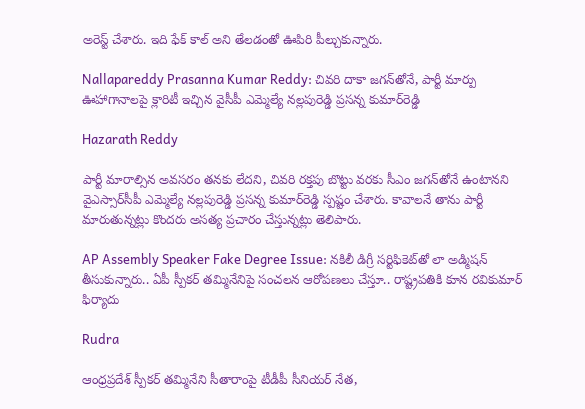అరెస్ట్ చేశారు. ఇది ఫేక్ కాల్ అని తేలడంతో ఊపిరి పీల్చుకున్నారు.

Nallapareddy Prasanna Kumar Reddy: చివరి దాకా జగన్‌తోనే, పార్టీ మార్పు ఊహాగానాలపై క్లారిటీ ఇచ్చిన వైసీపీ ఎమ్మెల్యే నల్లపురెడ్డి ప్రసన్న కుమార్‌రెడ్డి

Hazarath Reddy

పార్టీ మారాల్సిన అవసరం తనకు లేదని, చివరి రక్తపు బొట్టు వరకు సీఎం జగన్‌తోనే ఉంటానని వైఎస్సార్‌సీపీ ఎమ్మెల్యే నల్లపురెడ్డి ప్రసన్న కుమార్‌రెడ్డి స్పష్టం చేశారు. కావాలనే తాను పార్టీ మారుతున్నట్లు కొందరు అసత్య ప్రచారం చేస్తున్నట్లు తెలిపారు.

AP Assembly Speaker Fake Degree Issue: నకిలీ డిగ్రీ సర్టిఫికెట్‌తో లా అడ్మిషన్ తీసుకున్నారు.. ఏపీ స్పీకర్ తమ్మినేనిపై సంచలన ఆరోపణలు చేస్తూ.. రాష్ట్రపతికి కూన రవికుమార్ ఫిర్యాదు

Rudra

ఆంధ్రప్రదేశ్ స్పీకర్ తమ్మినేని సీతారాంపై టీడీపీ సీనియర్ నేత,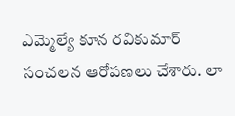ఎమ్మెల్యే కూన రవికుమార్ సంచలన ఆరోపణలు చేశారు. లా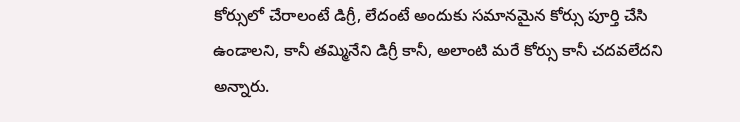కోర్సులో చేరాలంటే డిగ్రీ, లేదంటే అందుకు సమానమైన కోర్సు పూర్తి చేసి ఉండాలని, కానీ తమ్మినేని డిగ్రీ కానీ, అలాంటి మరే కోర్సు కానీ చదవలేదని అన్నారు.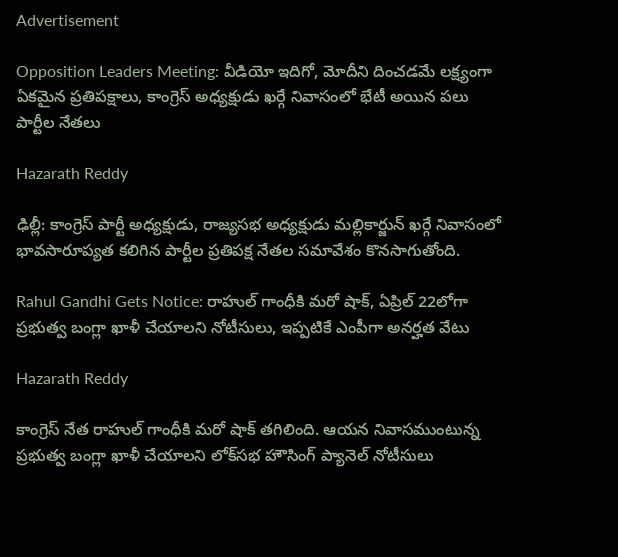Advertisement

Opposition Leaders Meeting: వీడియో ఇదిగో, మోదీని దించడమే లక్ష్యంగా ఏకమైన ప్రతిపక్షాలు, కాంగ్రెస్ అధ్యక్షుడు ఖర్గే నివాసంలో భేటీ అయిన పలు పార్టీల నేతలు

Hazarath Reddy

ఢిల్లీ: కాంగ్రెస్ పార్టీ అధ్యక్షుడు, రాజ్యసభ అధ్యక్షుడు మల్లికార్జున్ ఖర్గే నివాసంలో భావసారూప్యత కలిగిన పార్టీల ప్రతిపక్ష నేతల సమావేశం కొనసాగుతోంది.

Rahul Gandhi Gets Notice: రాహుల్ గాంధీకి మరో షాక్, ఏప్రిల్ 22లోగా ప్రభుత్వ బంగ్లా ఖాళీ చేయాలని నోటీసులు, ఇప్పటికే ఎంపీగా అనర్హత వేటు

Hazarath Reddy

కాంగ్రెస్ నేత రాహుల్ గాంధీకి మరో షాక్ తగిలింది. ఆయన నివాసముంటున్న ప్రభుత్వ బంగ్లా ఖాళీ చేయాలని లోక్‌సభ హౌసింగ్ ప్యానెల్ నోటీసులు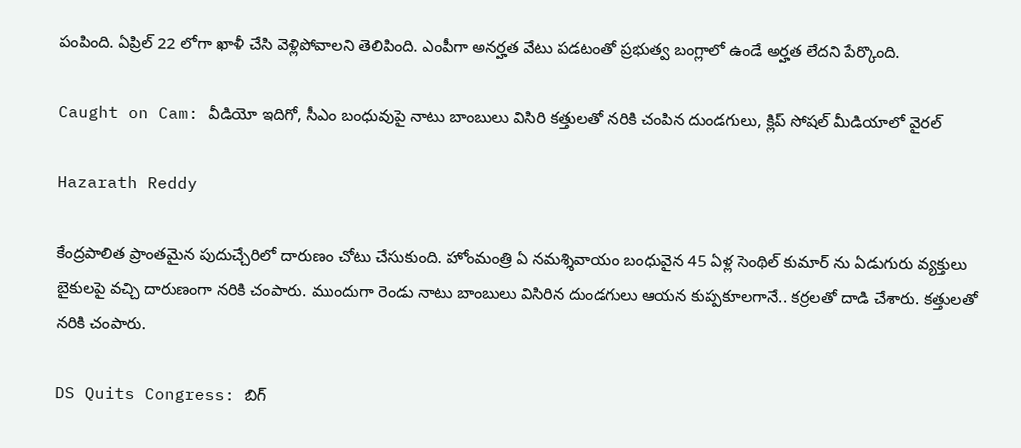పంపింది. ఏప్రిల్ 22 లోగా ఖాళీ చేసి వెళ్లిపోవాలని తెలిపింది. ఎంపీగా అనర్హత వేటు పడటంతో ప్రభుత్వ బంగ్లాలో ఉండే అర్హత లేదని పేర్కొంది.

Caught on Cam: వీడియో ఇదిగో, సీఎం బంధువుపై నాటు బాంబులు విసిరి కత్తులతో నరికి చంపిన దుండగులు, క్లిప్‌ సోషల్‌ మీడియాలో వైరల్‌

Hazarath Reddy

కేంద్రపాలిత ప్రాంతమైన పుదుచ్చేరిలో దారుణం చోటు చేసుకుంది. హోంమంత్రి ఏ నమశ్శివాయం బంధువైన 45 ఏళ్ల సెంథిల్ కుమార్ ను ఏడుగురు వ్యక్తులు బైకులపై వచ్చి దారుణంగా నరికి చంపారు. ముందుగా రెండు నాటు బాంబులు విసిరిన దుండగులు ఆయన కుప్పకూలగానే.. కర్రలతో దాడి చేశారు. కత్తులతో నరికి చంపారు.

DS Quits Congress: బిగ్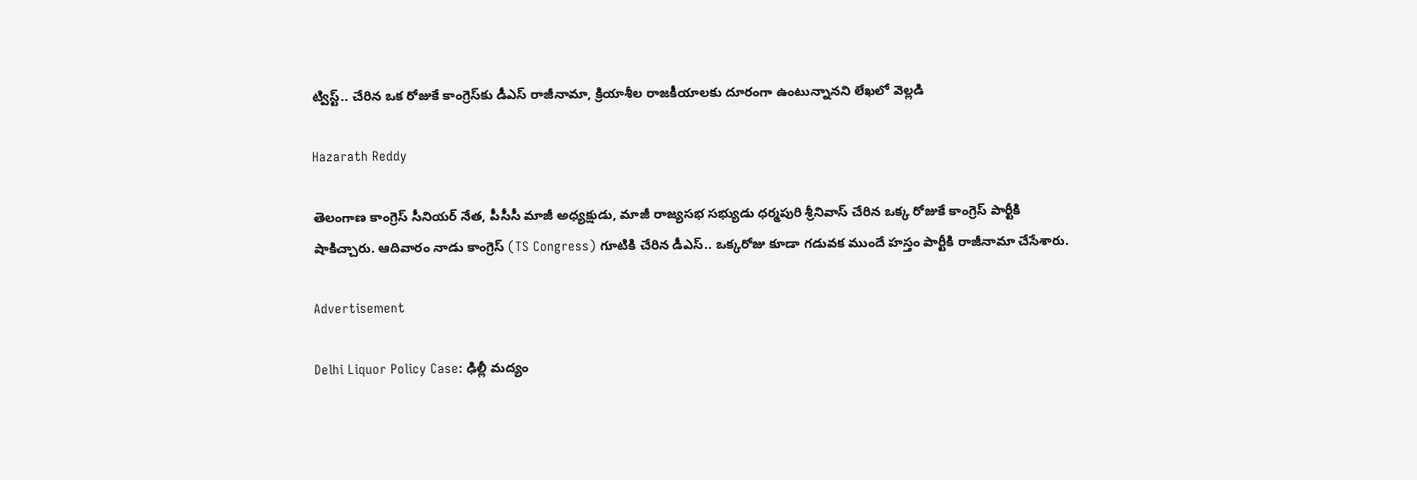ట్విస్ట్.. చేరిన ఒక రోజుకే కాంగ్రెస్‌కు డీఎస్‌ రాజీనామా, క్రియాశీల రాజకీయాలకు దూరంగా ఉంటున్నానని లేఖలో వెల్లడి

Hazarath Reddy

తెలంగాణ కాంగ్రెస్ సీనియర్ నేత, పీసీసీ మాజీ అధ్యక్షుడు, మాజీ రాజ్యసభ సభ్యుడు ధర్మపురి శ్రీనివాస్‌ చేరిన ఒక్క రోజుకే కాంగ్రెస్ పార్టీకి షాకిచ్చారు. ఆదివారం నాడు కాంగ్రెస్‌ (TS Congress) గూటికి చేరిన డీఎస్.. ఒక్కరోజు కూడా గడువక ముందే హస్తం పార్టీకి రాజీనామా చేసేశారు.

Advertisement

Delhi Liquor Policy Case: ఢిల్లీ మద్యం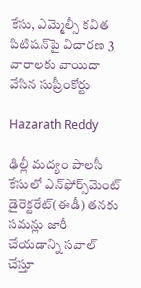కేసు, ఎమ్మెల్సీ కవిత పిటిషన్‌పై విచారణ 3 వారాలకు వాయిదా వేసిన సుప్రీంకోర్టు

Hazarath Reddy

ఢిల్లీ మద్యం పాలసీ కేసులో ఎన్‌ఫోర్స్‌మెంట్‌ డైరెక్టరేట్‌(ఈడీ) తనకు సమన్లు జారీ చేయడాన్ని సవాల్‌ చేస్తూ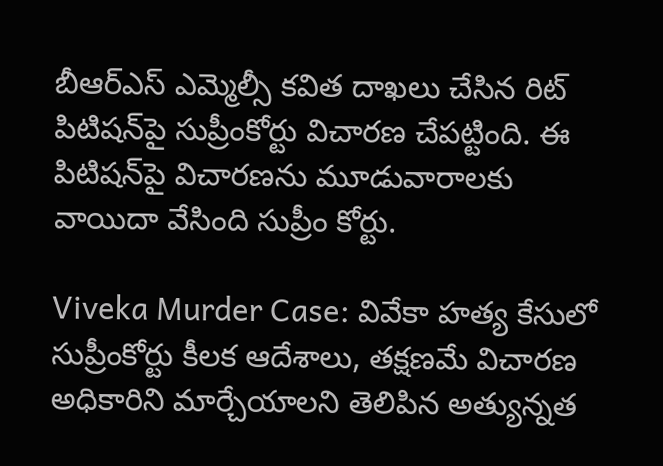బీఆర్ఎస్ ఎమ్మెల్సీ కవిత దాఖలు చేసిన రిట్‌ పిటిషన్‌పై సుప్రీంకోర్టు విచారణ చేపట్టింది. ఈ పిటిషన్‌పై విచారణను మూడువారాలకు వాయిదా వేసింది సుప్రీం కోర్టు.

Viveka Murder Case: వివేకా హత్య కేసులో సుప్రీంకోర్టు కీలక ఆదేశాలు, తక్షణమే విచారణ అధికారిని మార్చేయాలని తెలిపిన అత్యున్నత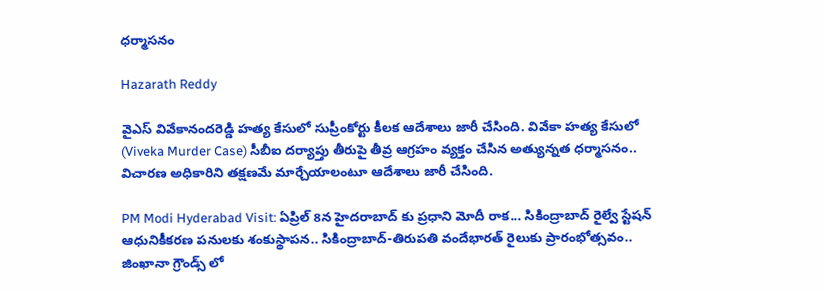ధర్మాసనం

Hazarath Reddy

వైఎస్‌ వివేకానందరెడ్డి హత్య కేసులో సుప్రీంకోర్టు కీలక ఆదేశాలు జారీ చేసింది. వివేకా హత్య కేసులో (Viveka Murder Case) సీబీఐ దర్యాప్తు తీరుపై తీవ్ర ఆగ్రహం వ్యక్తం చేసిన అత్యున్నత ధర్మాసనం.. విచారణ అధికారిని తక్షణమే మార్చేయాలంటూ ఆదేశాలు జారీ చేసింది.

PM Modi Hyderabad Visit: ఏప్రిల్ 8న హైదరాబాద్ కు ప్రధాని మోదీ రాక... సికింద్రాబాద్ రైల్వే స్టేషన్ ఆధునికీకరణ పనులకు శంకుస్థాపన.. సికింద్రాబాద్-తిరుపతి వందేభారత్ రైలుకు ప్రారంభోత్సవం.. జింఖానా గ్రౌండ్స్‌ లో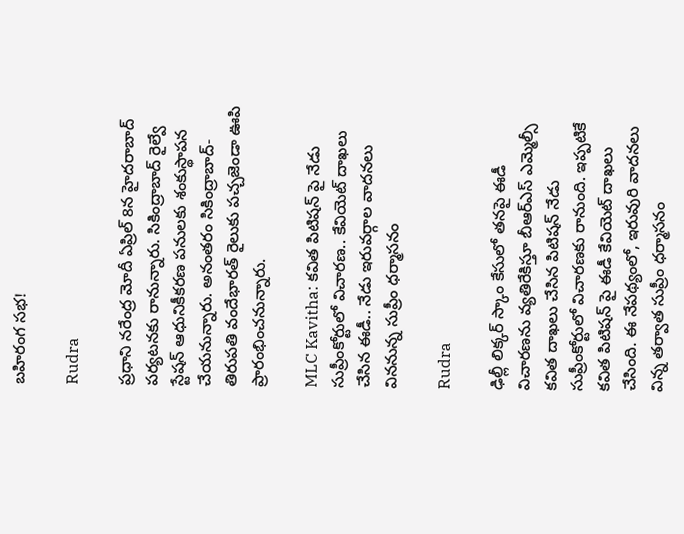బహిరంగ సభ!

Rudra

ప్రధాని నరేంద్ర మోదీ ఏప్రిల్ 8న హైదరాబాద్ పర్యటనకు రానున్నారు. సికింద్రాబాద్ రైల్వే స్టేషన్ ఆధునికీకరణ పనులకు శంకుస్థాపన చేయనున్నారు. అనంతరం సికింద్రాబాద్-తిరుపతి వందేభారత్ రైలుకు పచ్చజెండా ఊపి ప్రారంభించనున్నారు.

MLC Kavitha: కవిత పిటిషన్ పై నేడు సుప్రీంకోర్టులో విచారణ.. కేవియెట్ దాఖలు చేసిన ఈడీ.. నేడు ఇరువర్గాల వాదనలు విననున్న సుప్రీం ధర్మాసనం

Rudra

ఢిల్లీ లిక్కర్ స్కాం కేసులో తనపై ఈడీ విచారణను వ్యతిరేకిస్తూ బీఆర్ఎస్ ఎమ్మెల్సీ కవిత దాఖలు చేసిన పిటిషన్ నేడు సుప్రీంకోర్టులో విచారణకు రానుంది. ఇప్పటికే కవిత పిటిషన్ పై ఈడీ కేవియెట్ దాఖలు చేసింది. ఈ నేపథ్యంలో, ఇరువురి వాదనలు విన్న తర్వాత సుప్రీం ధర్మాసనం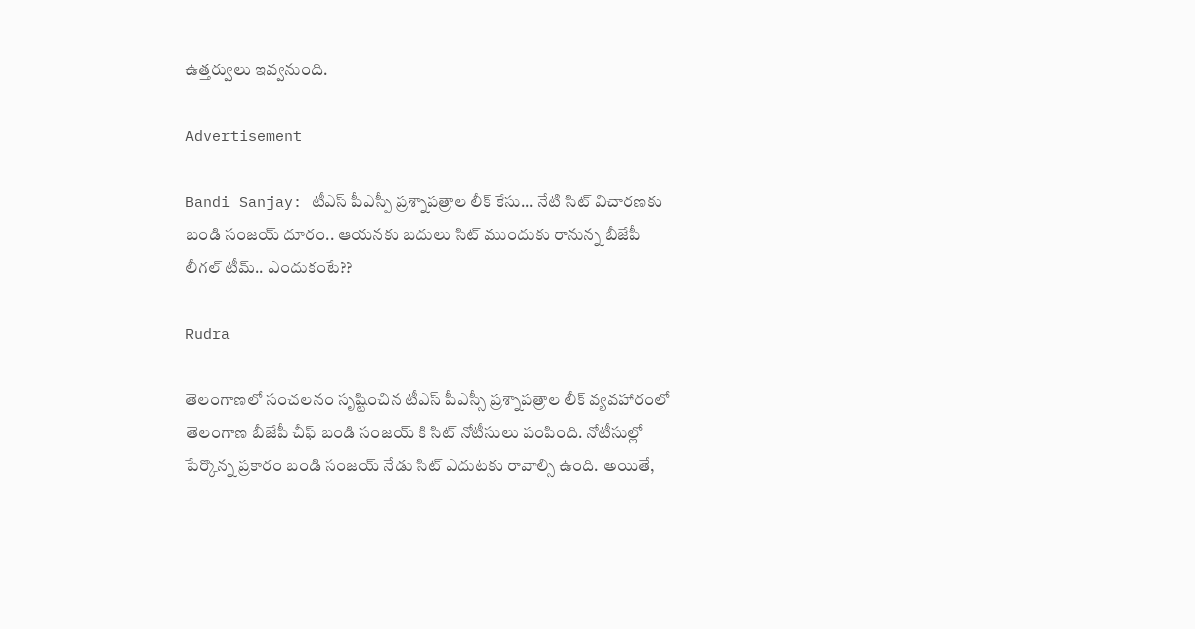ఉత్తర్వులు ఇవ్వనుంది.

Advertisement

Bandi Sanjay: టీఎస్ పీఎస్పీ ప్రశ్నాపత్రాల లీక్ కేసు... నేటి సిట్ విచారణకు బండి సంజయ్ దూరం.. ఆయనకు బదులు సిట్ ముందుకు రానున్న బీజేపీ లీగల్ టీమ్.. ఎందుకంటే??

Rudra

తెలంగాణలో సంచలనం సృష్టించిన టీఎస్ పీఎస్సీ ప్రశ్నాపత్రాల లీక్ వ్యవహారంలో తెలంగాణ బీజేపీ చీఫ్ బండి సంజయ్ కి సిట్ నోటీసులు పంపింది. నోటీసుల్లో పేర్కొన్న ప్రకారం బండి సంజయ్ నేడు సిట్ ఎదుటకు రావాల్సి ఉంది. అయితే,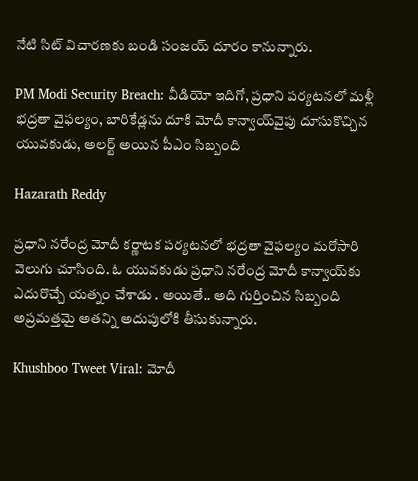నేటి సిట్ విచారణకు బండి సంజయ్ దూరం కానున్నారు.

PM Modi Security Breach: వీడియో ఇదిగో, ప్రధాని పర్యటనలో మళ్లీ భద్రతా వైఫల్యం, బారికేడ్లను దూకి మోదీ కాన్వాయ్‌వైపు దూసుకొచ్చిన యువకుడు, అలర్ట్ అయిన పీఎం సిబ్బంది

Hazarath Reddy

ప్రధాని నరేంద్ర మోదీ కర్ణాటక పర్యటనలో భద్రతా వైఫల్యం మరోసారి వెలుగు చూసింది. ఓ యువకుడు ప్రధాని నరేంద్ర మోదీ కాన్వాయ్‌కు ఎదురొచ్చే యత్నం చేశాడు . అయితే.. అది గుర్తించిన సిబ్బంది అప్రమత్తమై అతన్ని అదుపులోకి తీసుకున్నారు.

Khushboo Tweet Viral: మోదీ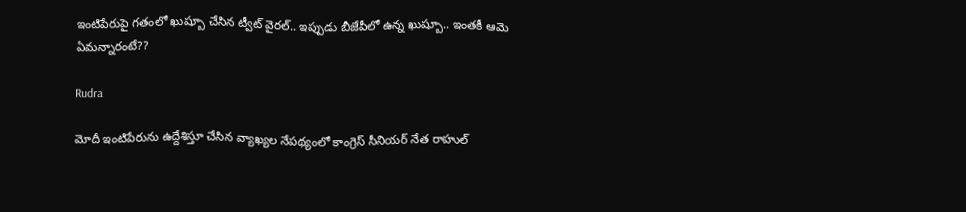ఇంటిపేరుపై గతంలో ఖుష్బూ చేసిన ట్వీట్ వైరల్.. ఇప్పుడు బీజేపీలో ఉన్న ఖుష్బూ.. ఇంతకీ ఆమె ఏమన్నారంటే??

Rudra

మోదీ ఇంటిపేరును ఉద్దేశిస్తూ చేసిన వ్యాఖ్యల నేపథ్యంలో కాంగ్రెస్ సీనియర్ నేత రాహుల్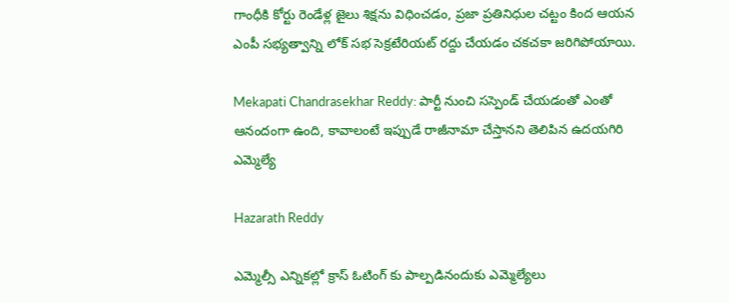గాంధీకి కోర్టు రెండేళ్ల జైలు శిక్షను విధించడం, ప్రజా ప్రతినిధుల చట్టం కింద ఆయన ఎంపీ సభ్యత్వాన్ని లోక్ సభ సెక్రటేరియట్ రద్దు చేయడం చకచకా జరిగిపోయాయి.

Mekapati Chandrasekhar Reddy: పార్టీ నుంచి సస్పెండ్ చేయడంతో ఎంతో ఆనందంగా ఉంది, కావాలంటే ఇప్పుడే రాజీనామా చేస్తానని తెలిపిన ఉదయగిరి ఎమ్మెల్యే

Hazarath Reddy

ఎమ్మెల్సీ ఎన్నికల్లో క్రాస్ ఓటింగ్ కు పాల్పడినందుకు ఎమ్మెల్యేలు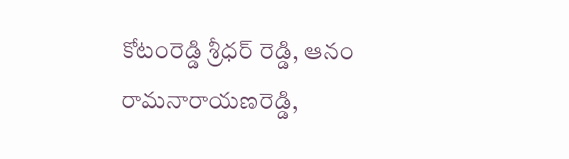కోటంరెడ్డి శ్రీధర్ రెడ్డి, ఆనం రామనారాయణరెడ్డి,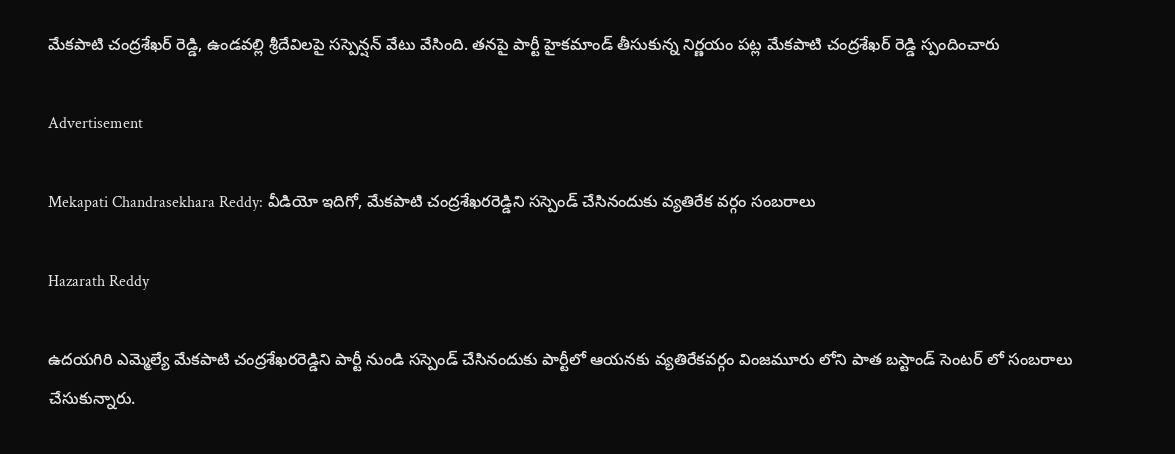మేకపాటి చంద్రశేఖర్ రెడ్డి, ఉండవల్లి శ్రీదేవిలపై సస్పెన్షన్ వేటు వేసింది. తనపై పార్టీ హైకమాండ్ తీసుకున్న నిర్ణయం పట్ల మేకపాటి చంద్రశేఖర్ రెడ్డి స్పందించారు

Advertisement

Mekapati Chandrasekhara Reddy: వీడియో ఇదిగో, మేకపాటి చంద్రశేఖరరెడ్డిని సస్పెండ్ చేసినందుకు వ్యతిరేక వర్గం సంబరాలు

Hazarath Reddy

ఉదయగిరి ఎమ్మెల్యే మేకపాటి చంద్రశేఖరరెడ్డిని పార్టీ నుండి సస్పెండ్ చేసినందుకు పార్టీలో ఆయనకు వ్యతిరేకవర్గం వింజమూరు లోని పాత బస్టాండ్ సెంటర్ లో సంబరాలు చేసుకున్నారు.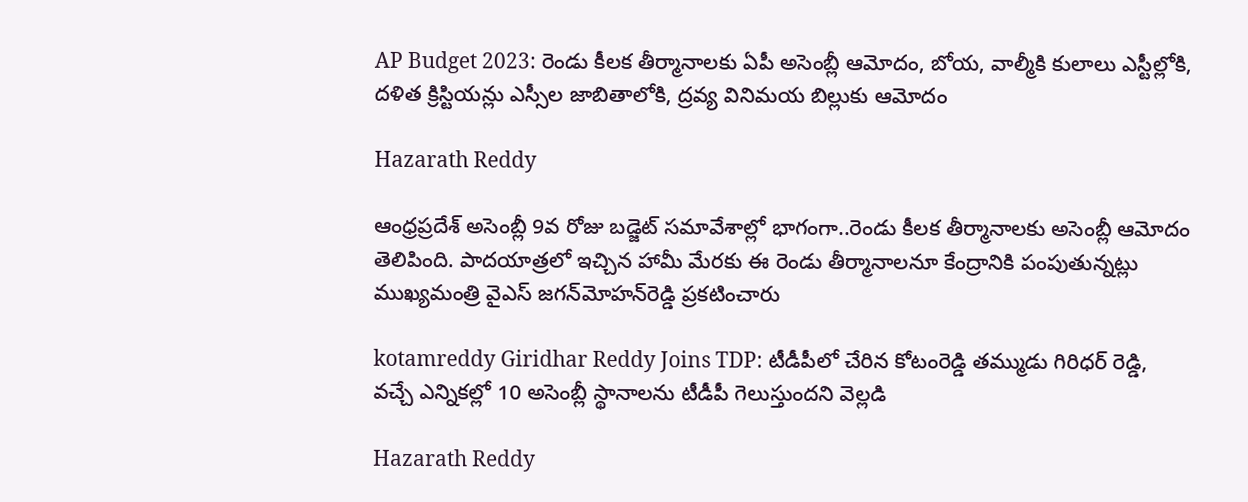AP Budget 2023: రెండు కీలక తీర్మానాలకు ఏపీ అసెంబ్లీ ఆమోదం, బోయ, వాల్మీకి కులాలు ఎస్టీల్లోకి, దళిత క్రిస్టియన్లు ఎస్సీల జాబితాలోకి, ద్రవ్య వినిమయ బిల్లుకు ఆమోదం

Hazarath Reddy

ఆంధ్రప్రదేశ్‌ అసెంబ్లీ 9వ రోజు బడ్జెట్‌ సమావేశాల్లో భాగంగా..రెండు కీలక తీర్మానాలకు అసెంబ్లీ ఆమోదం తెలిపింది. పాదయాత్రలో ఇచ్చిన హామీ మేరకు ఈ రెండు తీర్మానాలనూ కేంద్రానికి పంపుతున్నట్లు ముఖ్యమంత్రి వైఎస్‌ జగన్‌మోహన్‌రెడ్డి ప్రకటించారు

kotamreddy Giridhar Reddy Joins TDP: టీడీపీలో చేరిన కోటంరెడ్డి తమ్ముడు గిరిధర్ రెడ్డి, వచ్చే ఎన్నికల్లో 10 అసెంబ్లీ స్థానాలను టీడీపీ గెలుస్తుందని వెల్లడి

Hazarath Reddy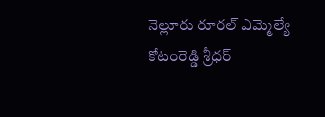నెల్లూరు రూరల్ ఎమ్మెల్యే కోటంరెడ్డి శ్రీధర్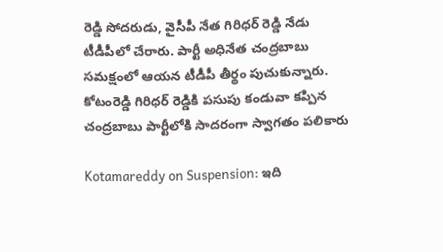రెడ్డి సోదరుడు, వైసీపీ నేత గిరిధర్ రెడ్డి నేడు టీడీపీలో చేరారు. పార్టీ అధినేత చంద్రబాబు సమక్షంలో ఆయన టీడీపీ తీర్థం పుచుకున్నారు. కోటంరెడ్డి గిరిధర్ రెడ్డికి పసుపు కండువా కప్పిన చంద్రబాబు పార్టీలోకి సాదరంగా స్వాగతం పలికారు

Kotamareddy on Suspension: ఇది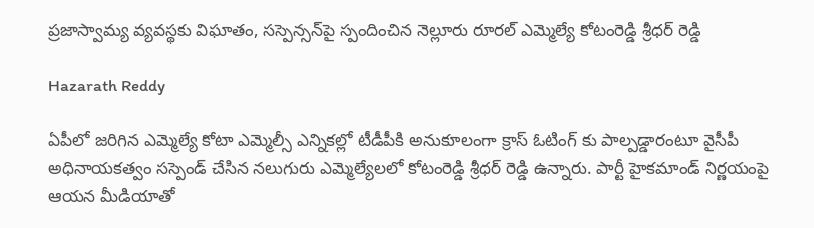ప్రజాస్వామ్య వ్యవస్థకు విఘాతం, సస్పెన్సన్‌పై స్పందించిన నెల్లూరు రూరల్ ఎమ్మెల్యే కోటంరెడ్డి శ్రీధర్ రెడ్డి

Hazarath Reddy

ఏపీలో జరిగిన ఎమ్మెల్యే కోటా ఎమ్మెల్సీ ఎన్నికల్లో టీడీపీకి అనుకూలంగా క్రాస్ ఓటింగ్ కు పాల్పడ్డారంటూ వైసీపీ అధినాయకత్వం సస్పెండ్ చేసిన నలుగురు ఎమ్మెల్యేలలో కోటంరెడ్డి శ్రీధర్ రెడ్డి ఉన్నారు. పార్టీ హైకమాండ్ నిర్ణయంపై ఆయన మీడియాతో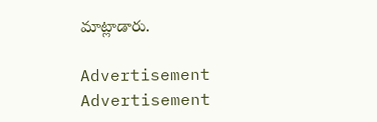మాట్లాడారు.

Advertisement
Advertisement